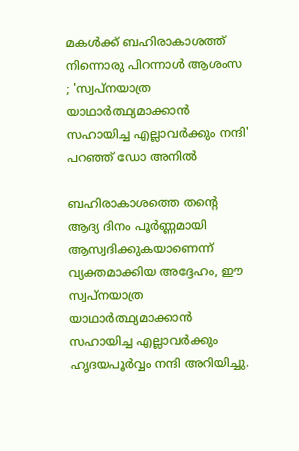മകള്‍ക്ക് ബഹിരാകാശത്ത് നിന്നൊരു പിറന്നാള്‍ ആശംസ ; 'സ്വപ്നയാത്ര യാഥാര്‍ത്ഥ്യമാക്കാന്‍ സഹായിച്ച എല്ലാവര്‍ക്കും നന്ദി' പറഞ്ഞ് ഡോ അനില്‍

ബഹിരാകാശത്തെ തന്റെ ആദ്യ ദിനം പൂര്‍ണ്ണമായി ആസ്വദിക്കുകയാണെന്ന് വ്യക്തമാക്കിയ അദ്ദേഹം, ഈ സ്വപ്നയാത്ര യാഥാര്‍ത്ഥ്യമാക്കാന്‍ സഹായിച്ച എല്ലാവര്‍ക്കും ഹൃദയപൂര്‍വ്വം നന്ദി അറിയിച്ചു.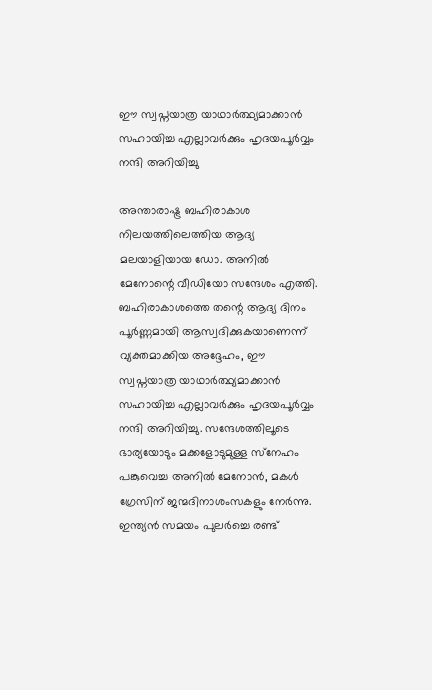ഈ സ്വപ്നയാത്ര യാഥാര്‍ത്ഥ്യമാക്കാന്‍ സഹായിച്ച എല്ലാവര്‍ക്കും ഹൃദയപൂര്‍വ്വം നന്ദി അറിയിച്ചു

അന്താരാഷ്ട്ര ബഹിരാകാശ നിലയത്തിലെത്തിയ ആദ്യ മലയാളിയായ ഡോ. അനില്‍ മേനോന്റെ വീഡിയോ സന്ദേശം എത്തി. ബഹിരാകാശത്തെ തന്റെ ആദ്യ ദിനം പൂര്‍ണ്ണമായി ആസ്വദിക്കുകയാണെന്ന് വ്യക്തമാക്കിയ അദ്ദേഹം, ഈ സ്വപ്നയാത്ര യാഥാര്‍ത്ഥ്യമാക്കാന്‍ സഹായിച്ച എല്ലാവര്‍ക്കും ഹൃദയപൂര്‍വ്വം നന്ദി അറിയിച്ചു. സന്ദേശത്തിലൂടെ ഭാര്യയോടും മക്കളോടുമുള്ള സ്‌നേഹം പങ്കുവെച്ച അനില്‍ മേനോന്‍, മകള്‍ ഗ്രേസിന് ജന്മദിനാശംസകളും നേര്‍ന്നു. ഇന്ത്യന്‍ സമയം പുലര്‍ച്ചെ രണ്ട്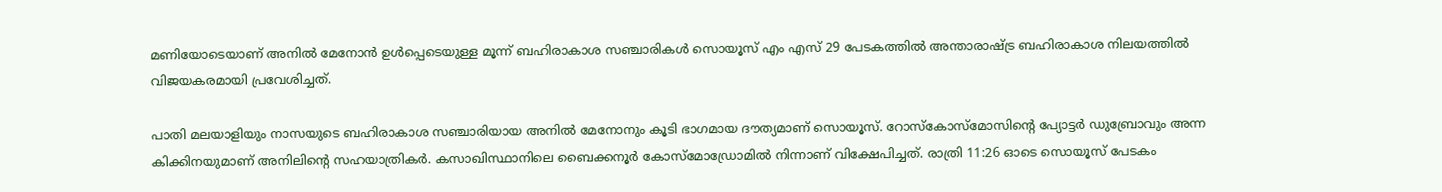മണിയോടെയാണ് അനില്‍ മേനോന്‍ ഉള്‍പ്പെടെയുള്ള മൂന്ന് ബഹിരാകാശ സഞ്ചാരികള്‍ സൊയൂസ് എം എസ് 29 പേടകത്തില്‍ അന്താരാഷ്ട്ര ബഹിരാകാശ നിലയത്തില്‍ വിജയകരമായി പ്രവേശിച്ചത്.

പാതി മലയാളിയും നാസയുടെ ബഹിരാകാശ സഞ്ചാരിയായ അനില്‍ മേനോനും കൂടി ഭാഗമായ ദൗത്യമാണ് സൊയൂസ്. റോസ്‌കോസ്‌മോസിന്റെ പ്യോട്ടര്‍ ഡുബ്രോവും അന്ന കിക്കിനയുമാണ് അനിലിന്റെ സഹയാത്രികര്‍. കസാഖിസ്ഥാനിലെ ബൈക്കനൂര്‍ കോസ്‌മോഡ്രോമില്‍ നിന്നാണ് വിക്ഷേപിച്ചത്. രാത്രി 11:26 ഓടെ സൊയൂസ് പേടകം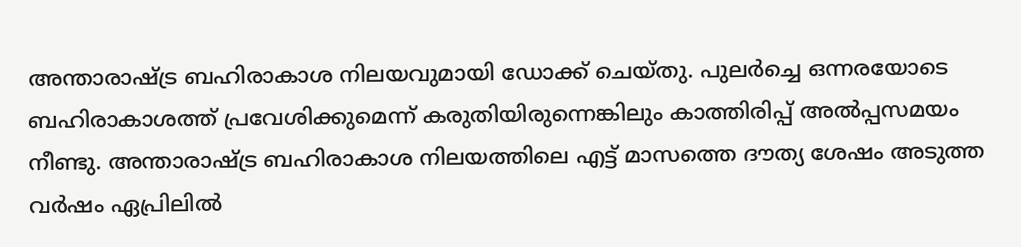അന്താരാഷ്ട്ര ബഹിരാകാശ നിലയവുമായി ഡോക്ക് ചെയ്തു. പുലര്‍ച്ചെ ഒന്നരയോടെ ബഹിരാകാശത്ത് പ്രവേശിക്കുമെന്ന് കരുതിയിരുന്നെങ്കിലും കാത്തിരിപ്പ് അല്‍പ്പസമയം നീണ്ടു. അന്താരാഷ്ട്ര ബഹിരാകാശ നിലയത്തിലെ എട്ട് മാസത്തെ ദൗത്യ ശേഷം അടുത്ത വര്‍ഷം ഏപ്രിലില്‍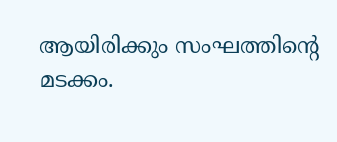ആയിരിക്കും സംഘത്തിന്റെ മടക്കം.